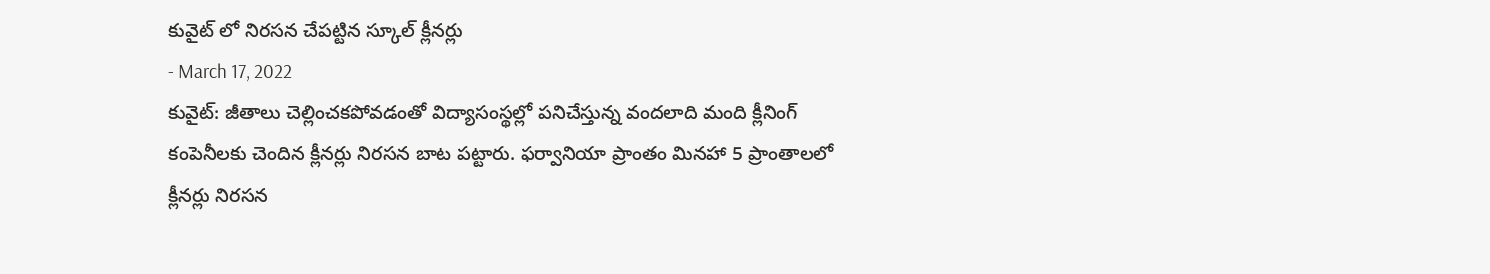కువైట్ లో నిరసన చేపట్టిన స్కూల్ క్లీనర్లు
- March 17, 2022
కువైట్: జీతాలు చెల్లించకపోవడంతో విద్యాసంస్థల్లో పనిచేస్తున్న వందలాది మంది క్లీనింగ్ కంపెనీలకు చెందిన క్లీనర్లు నిరసన బాట పట్టారు. ఫర్వానియా ప్రాంతం మినహా 5 ప్రాంతాలలో క్లీనర్లు నిరసన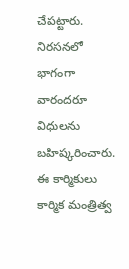చేపట్టారు. నిరసనలో భాగంగా వారందరూ విధులను బహిష్కరించారు. ఈ కార్మికులు కార్మిక మంత్రిత్వ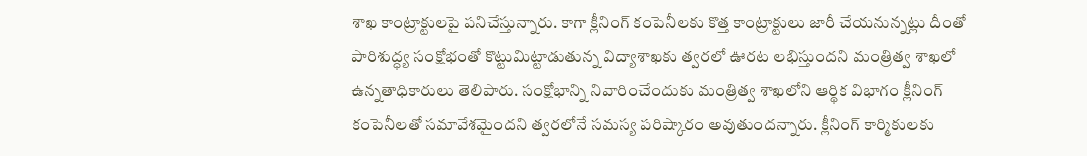శాఖ కాంట్రాక్టులపై పనిచేస్తున్నారు. కాగా క్లీనింగ్ కంపెనీలకు కొత్త కాంట్రాక్టులు జారీ చేయనున్నట్లు దీంతో పారిశుద్ధ్య సంక్షోభంతో కొట్టుమిట్టాడుతున్న విద్యాశాఖకు త్వరలో ఊరట లభిస్తుందని మంత్రిత్వ శాఖలో ఉన్నతాధికారులు తెలిపారు. సంక్షోభాన్ని నివారించేందుకు మంత్రిత్వ శాఖలోని ఆర్థిక విభాగం క్లీనింగ్ కంపెనీలతో సమావేశమైందని త్వరలోనే సమస్య పరిష్కారం అవుతుందన్నారు. క్లీనింగ్ కార్మికులకు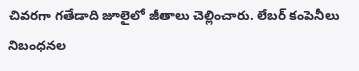చివరగా గతేడాది జూలైలో జీతాలు చెల్లించారు. లేబర్ కంపెనీలు నిబంధనల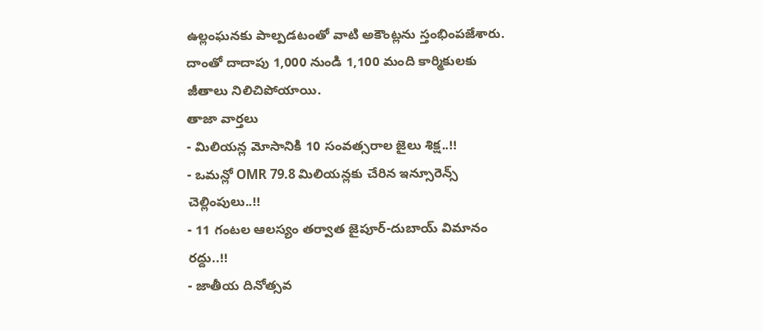ఉల్లంఘనకు పాల్పడటంతో వాటి అకౌంట్లను స్తంభింపజేశారు. దాంతో దాదాపు 1,000 నుండి 1,100 మంది కార్మికులకు జీతాలు నిలిచిపోయాయి.
తాజా వార్తలు
- మిలియన్ల మోసానికి 10 సంవత్సరాల జైలు శిక్ష..!!
- ఒమన్లో OMR 79.8 మిలియన్లకు చేరిన ఇన్సూరెన్స్ చెల్లింపులు..!!
- 11 గంటల ఆలస్యం తర్వాత జైపూర్-దుబాయ్ విమానం రద్దు..!!
- జాతీయ దినోత్సవ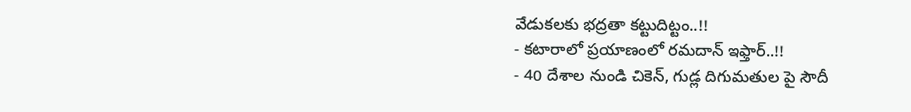వేడుకలకు భద్రతా కట్టుదిట్టం..!!
- కటారాలో ప్రయాణంలో రమదాన్ ఇఫ్తార్..!!
- 40 దేశాల నుండి చికెన్, గుడ్ల దిగుమతుల పై సౌదీ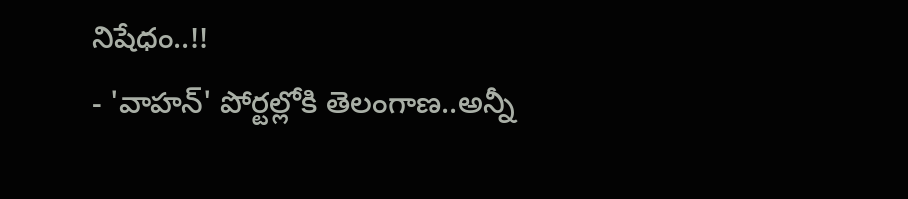నిషేధం..!!
- 'వాహన్' పోర్టల్లోకి తెలంగాణ..అన్నీ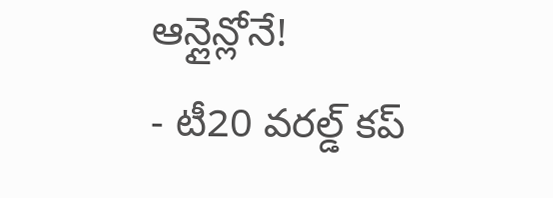ఆన్లైన్లోనే!
- టీ20 వరల్డ్ కప్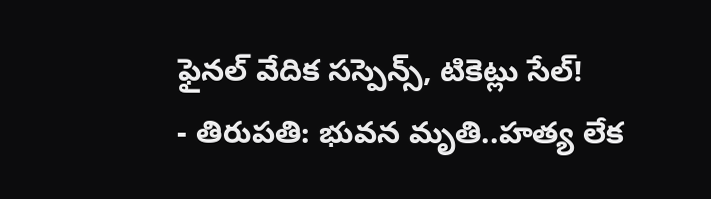ఫైనల్ వేదిక సస్పెన్స్, టికెట్లు సేల్!
- తిరుపతి: భువన మృతి..హత్య లేక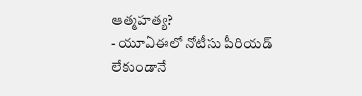ఆత్మహత్య?
- యూఏఈలో నోటీసు పీరియడ్ లేకుండానే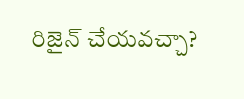రిజైన్ చేయవచ్చా?